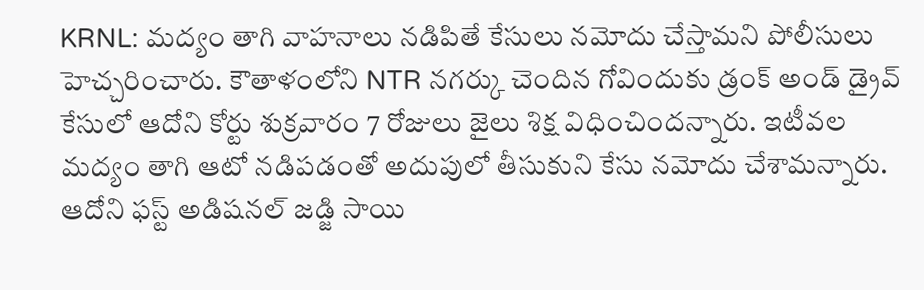KRNL: మద్యం తాగి వాహనాలు నడిపితే కేసులు నమోదు చేస్తామని పోలీసులు హెచ్చరించారు. కౌతాళంలోని NTR నగర్కు చెందిన గోవిందుకు డ్రంక్ అండ్ డ్రైవ్ కేసులో ఆదోని కోర్టు శుక్రవారం 7 రోజులు జైలు శిక్ష విధించిందన్నారు. ఇటీవల మద్యం తాగి ఆటో నడిపడంతో అదుపులో తీసుకుని కేసు నమోదు చేశామన్నారు. ఆదోని ఫస్ట్ అడిషనల్ జడ్జి సాయి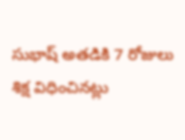సుభాష్ అతడికి 7 రోజులు శిక్ష విధించినట్లు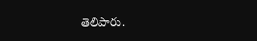తెలిపారు.